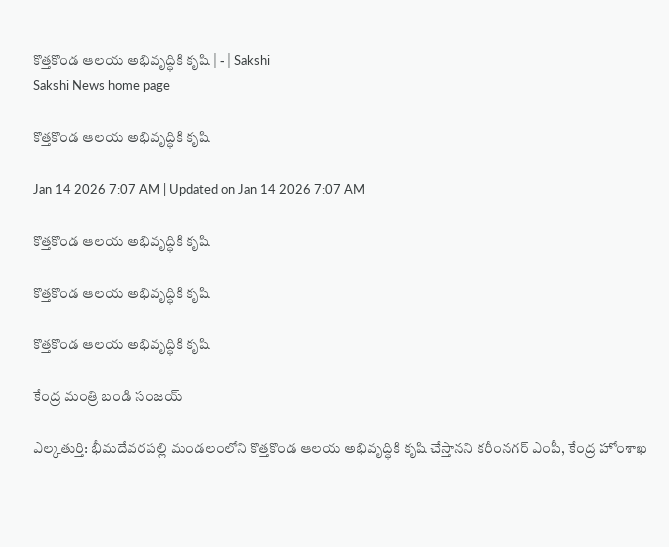కొత్తకొండ ఆలయ అభివృద్ధికి కృషి | - | Sakshi
Sakshi News home page

కొత్తకొండ ఆలయ అభివృద్ధికి కృషి

Jan 14 2026 7:07 AM | Updated on Jan 14 2026 7:07 AM

కొత్తకొండ ఆలయ అభివృద్ధికి కృషి

కొత్తకొండ ఆలయ అభివృద్ధికి కృషి

కొత్తకొండ ఆలయ అభివృద్ధికి కృషి

కేంద్ర మంత్రి బండి సంజయ్‌

ఎల్కతుర్తి: భీమదేవరపల్లి మండలంలోని కొత్తకొండ ఆలయ అభివృద్ధికి కృషి చేస్తానని కరీంనగర్‌ ఎంపీ, కేంద్ర హోంశాఖ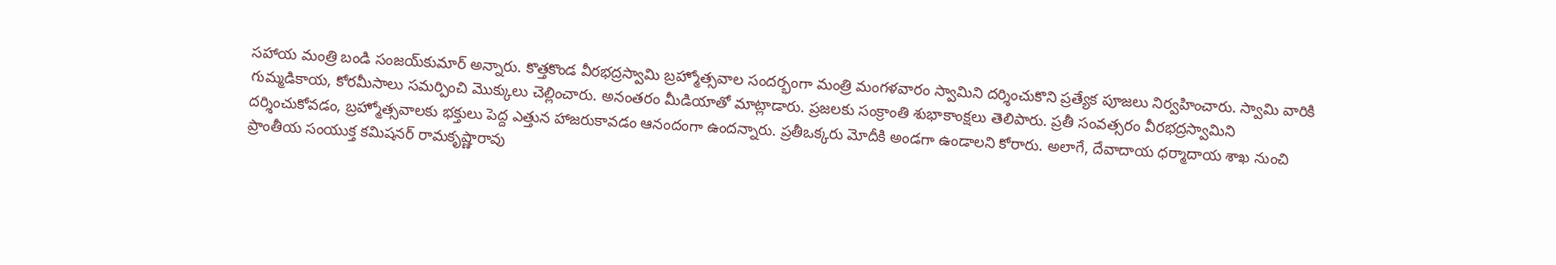సహాయ మంత్రి బండి సంజయ్‌కుమార్‌ అన్నారు. కొత్తకొండ వీరభద్రస్వామి బ్రహ్మోత్సవాల సందర్భంగా మంత్రి మంగళవారం స్వామిని దర్శించుకొని ప్రత్యేక పూజలు నిర్వహించారు. స్వామి వారికి గుమ్మడికాయ, కోరమీసాలు సమర్పించి మొక్కులు చెల్లించారు. అనంతరం మీడియాతో మాట్లాడారు. ప్రజలకు సంక్రాంతి శుభాకాంక్షలు తెలిపారు. ప్రతీ సంవత్సరం వీరభద్రస్వామిని దర్శించుకోవడం, బ్రహ్మోత్సవాలకు భక్తులు పెద్ద ఎత్తున హాజరుకావడం ఆనందంగా ఉందన్నారు. ప్రతీఒక్కరు మోదీకి అండగా ఉండాలని కోరారు. అలాగే, దేవాదాయ ధర్మాదాయ శాఖ నుంచి ప్రాంతీయ సంయుక్త కమిషనర్‌ రామకృష్ణారావు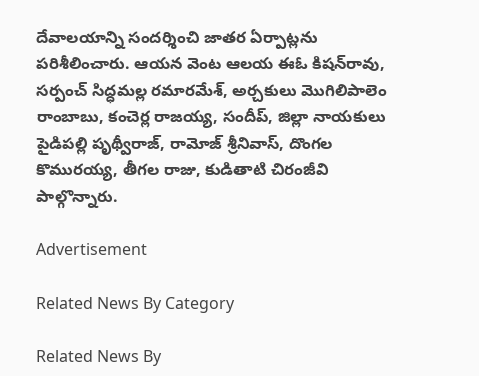దేవాలయాన్ని సందర్శించి జాతర ఏర్పాట్లను పరిశీలించారు. ఆయన వెంట ఆలయ ఈఓ కిషన్‌రావు, సర్పంచ్‌ సిద్ధమల్ల రమారమేశ్‌, అర్చకులు మొగిలిపాలెం రాంబాబు, కంచెర్ల రాజయ్య, సందీప్‌, జిల్లా నాయకులు పైడిపల్లి పృథ్వీరాజ్‌, రామోజ్‌ శ్రీనివాస్‌, దొంగల కొమురయ్య, తీగల రాజు, కుడితాటి చిరంజీవి పాల్గొన్నారు.

Advertisement

Related News By Category

Related News By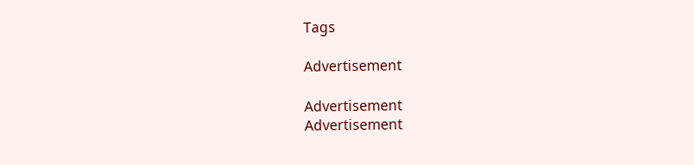Tags

Advertisement

Advertisement
Advertisement